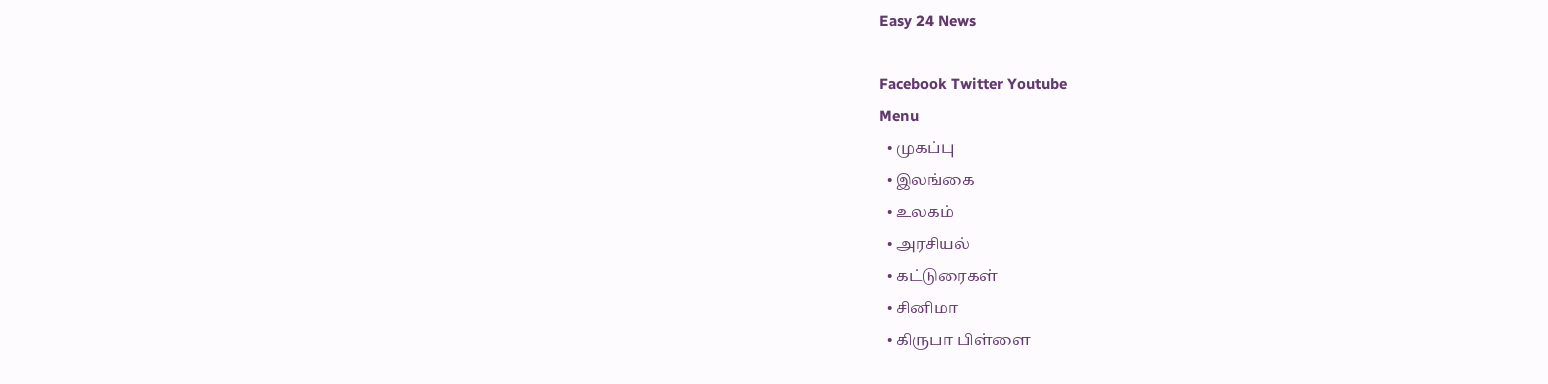Easy 24 News

Facebook Twitter Youtube
Menu
  • முகப்பு
  • இலங்கை
  • உலகம்
  • அரசியல்
  • கட்டுரைகள்
  • சினிமா
  • கிருபா பிள்ளை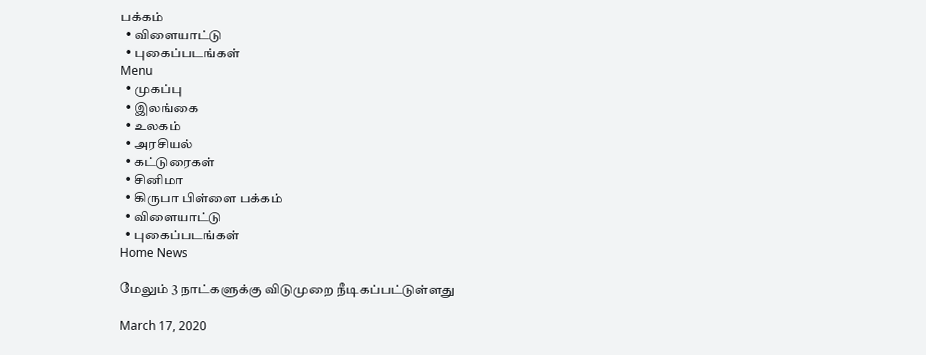பக்கம்
  • விளையாட்டு
  • புகைப்படங்கள்
Menu
  • முகப்பு
  • இலங்கை
  • உலகம்
  • அரசியல்
  • கட்டுரைகள்
  • சினிமா
  • கிருபா பிள்ளை பக்கம்
  • விளையாட்டு
  • புகைப்படங்கள்
Home News

மேலும் 3 நாட்களுக்கு விடுமுறை நீடிகப்பட்டுள்ளது

March 17, 2020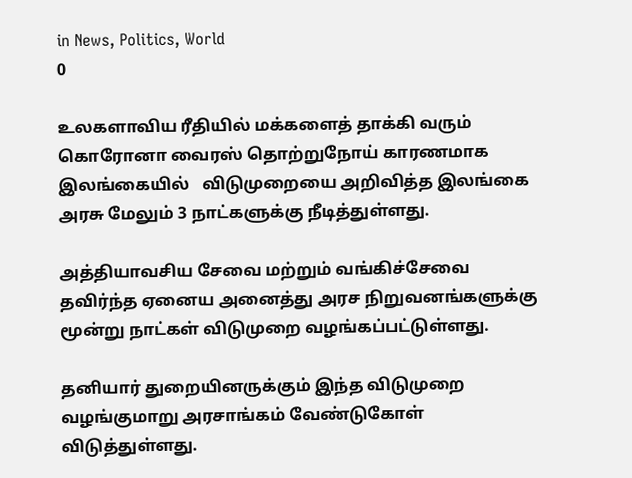in News, Politics, World
0

உலகளாவிய ரீதியில் மக்களைத் தாக்கி வரும் கொரோனா வைரஸ் தொற்றுநோய் காரணமாக இலங்கையில்   விடுமுறையை அறிவித்த இலங்கை அரசு மேலும் 3 நாட்களுக்கு நீடித்துள்ளது.

அத்தியாவசிய சேவை மற்றும் வங்கிச்சேவை தவிர்ந்த ஏனைய அனைத்து அரச நிறுவனங்களுக்கு மூன்று நாட்கள் விடுமுறை வழங்கப்பட்டுள்ளது.

தனியார் துறையினருக்கும் இந்த விடுமுறை வழங்குமாறு அரசாங்கம் வேண்டுகோள் விடுத்துள்ளது.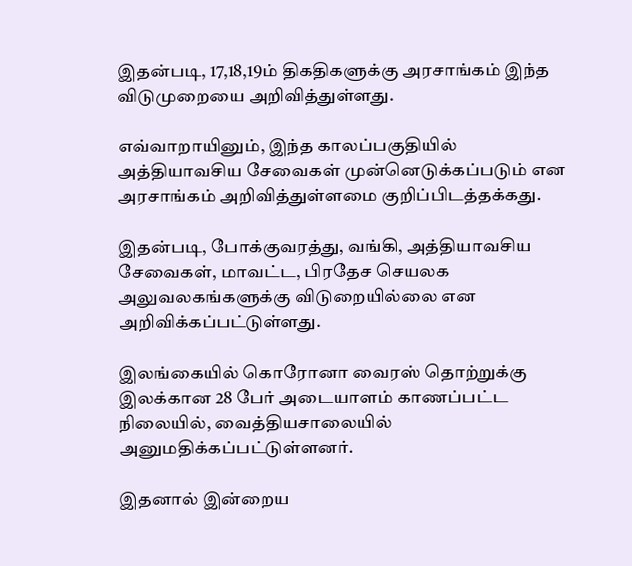இதன்படி, 17,18,19ம் திகதிகளுக்கு அரசாங்கம் இந்த விடுமுறையை அறிவித்துள்ளது.

எவ்வாறாயினும், இந்த காலப்பகுதியில் அத்தியாவசிய சேவைகள் முன்னெடுக்கப்படும் என அரசாங்கம் அறிவித்துள்ளமை குறிப்பிடத்தக்கது.

இதன்படி, போக்குவரத்து, வங்கி, அத்தியாவசிய சேவைகள், மாவட்ட, பிரதேச செயலக அலுவலகங்களுக்கு விடுறையில்லை என அறிவிக்கப்பட்டுள்ளது.

இலங்கையில் கொரோனா வைரஸ் தொற்றுக்கு இலக்கான 28 பேர் அடையாளம் காணப்பட்ட நிலையில், வைத்தியசாலையில் அனுமதிக்கப்பட்டுள்ளனர்.

இதனால் இன்றைய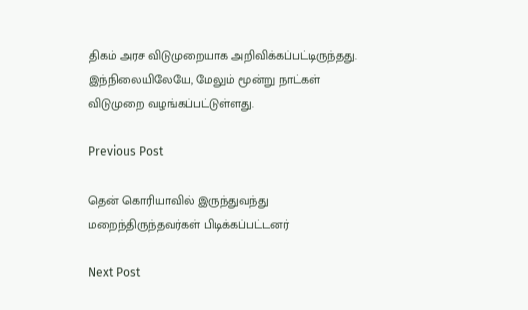திகம் அரச விடுமுறையாக அறிவிக்கப்பட்டிருந்தது. இந்நிலையிலேயே, மேலும் மூன்று நாட்கள் விடுமுறை வழங்கப்பட்டுள்ளது.

Previous Post

தென் கொரியாவில் இருந்துவந்து மறைந்திருந்தவர்கள் பிடிக்கப்பட்டனர்

Next Post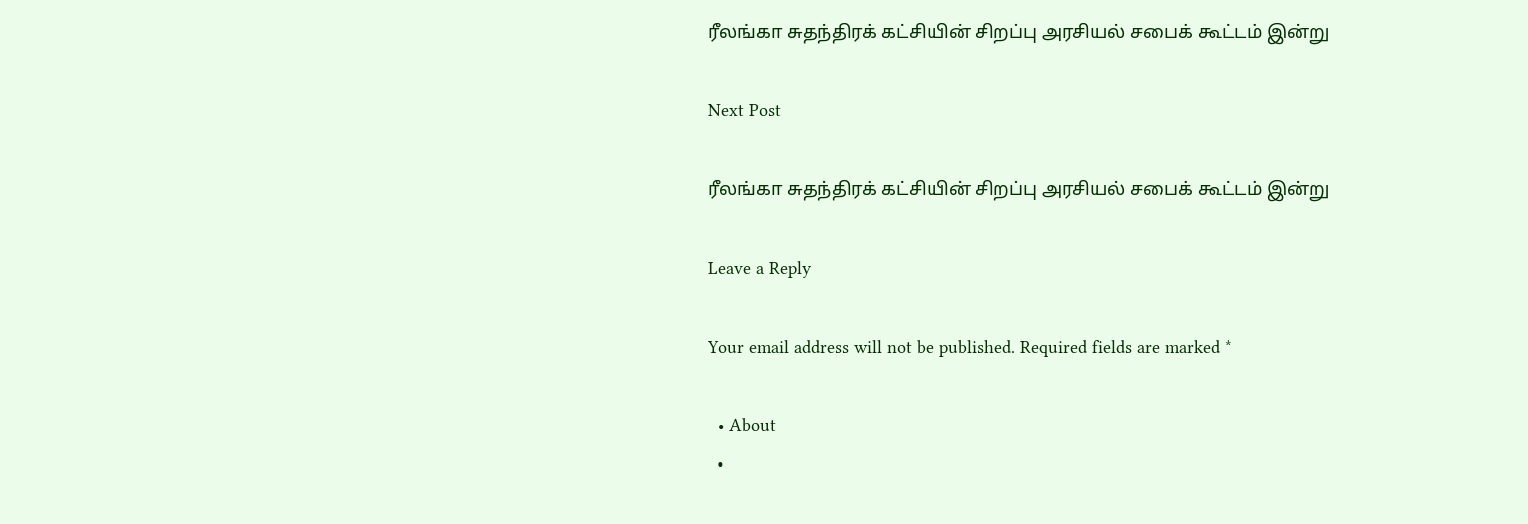ரீலங்கா சுதந்திரக் கட்சியின் சிறப்பு அரசியல் சபைக் கூட்டம் இன்று

Next Post

ரீலங்கா சுதந்திரக் கட்சியின் சிறப்பு அரசியல் சபைக் கூட்டம் இன்று

Leave a Reply

Your email address will not be published. Required fields are marked *

  • About
  •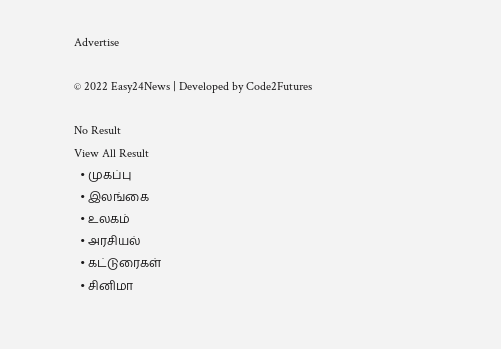Advertise

© 2022 Easy24News | Developed by Code2Futures

No Result
View All Result
  • முகப்பு
  • இலங்கை
  • உலகம்
  • அரசியல்
  • கட்டுரைகள்
  • சினிமா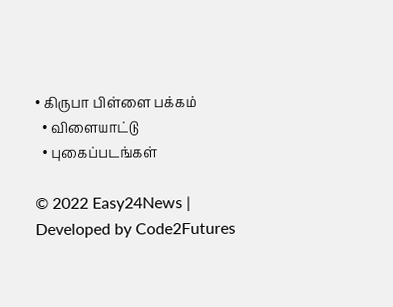• கிருபா பிள்ளை பக்கம்
  • விளையாட்டு
  • புகைப்படங்கள்

© 2022 Easy24News | Developed by Code2Futures